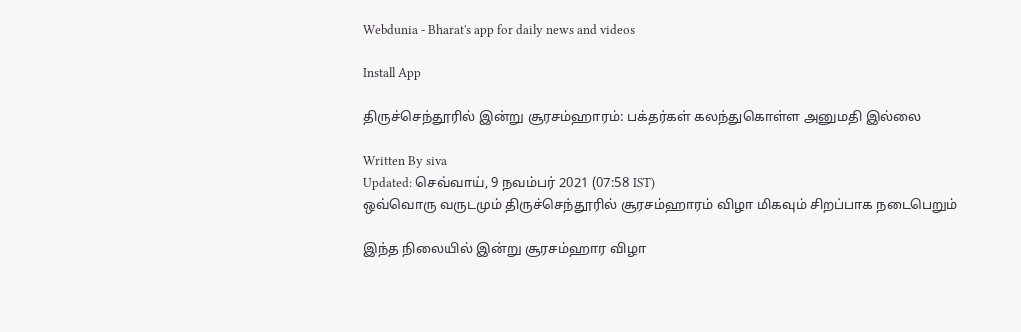Webdunia - Bharat's app for daily news and videos

Install App

திருச்செந்தூரில் இன்று சூரசம்ஹாரம்: பக்தர்கள் கலந்துகொள்ள அனுமதி இல்லை

Written By siva
Updated: செவ்வாய், 9 நவம்பர் 2021 (07:58 IST)
ஒவ்வொரு வருடமும் திருச்செந்தூரில் சூரசம்ஹாரம் விழா மிகவும் சிறப்பாக நடைபெறும்

இந்த நிலையில் இன்று சூரசம்ஹார விழா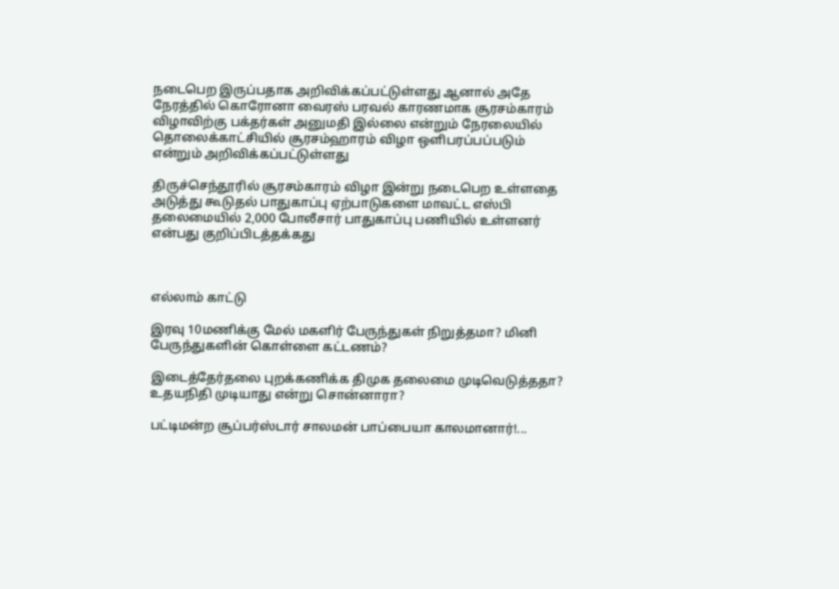நடைபெற இருப்பதாக அறிவிக்கப்பட்டுள்ளது ஆனால் அதே நேரத்தில் கொரோனா வைரஸ் பரவல் காரணமாக சூரசம்காரம் விழாவிற்கு பக்தர்கள் அனுமதி இல்லை என்றும் நேரலையில் தொலைக்காட்சியில் சூரசம்ஹாரம் விழா ஒளிபரப்பப்படும் என்றும் அறிவிக்கப்பட்டுள்ளது

திருச்செந்தூரில் சூரசம்காரம் விழா இன்று நடைபெற உள்ளதை அடுத்து கூடுதல் பாதுகாப்பு ஏற்பாடுகளை மாவட்ட எஸ்பி தலைமையில் 2,000 போலீசார் பாதுகாப்பு பணியில் உள்ளனர் என்பது குறிப்பிடத்தக்கது



எல்லாம் காட்டு

இரவு 10மணிக்கு மேல் மகளிர் பேருந்துகள் நிறுத்தமா? மினி பேருந்துகளின் கொள்ளை கட்டணம்?

இடைத்தேர்தலை புறக்கணிக்க திமுக தலைமை முடிவெடுத்ததா? உதயநிதி முடியாது என்று சொன்னாரா?

பட்டிமன்ற சூப்பர்ஸ்டார் சாலமன் பாப்பையா காலமானார்!...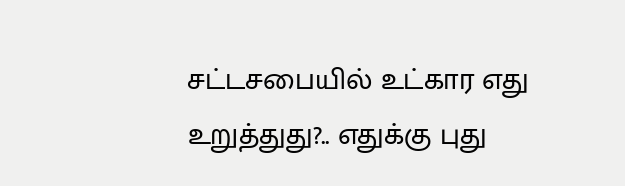சட்டசபையில் உட்கார எது உறுத்துது?.. எதுக்கு புது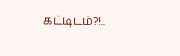கட்டிடம்?!..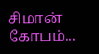சிமான் கோபம்...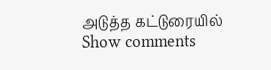அடுத்த கட்டுரையில்
Show comments